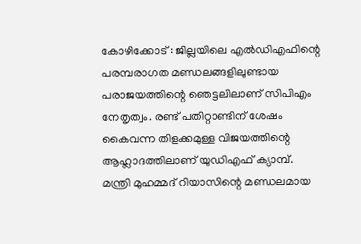കോഴിക്കോട് : ജില്ലയിലെ എൽഡിഎഫിന്റെ പരമ്പരാഗത മണ്ഡലങ്ങളിലുണ്ടായ പരാജയത്തിന്റെ ഞെട്ടലിലാണ് സിപിഎം നേതൃത്വം. രണ്ട് പതിറ്റാണ്ടിന് ശേഷം കൈവന്ന തിളക്കമുള്ള വിജയത്തിന്റെ ആഹ്ലാദത്തിലാണ് യുഡിഎഫ് ക്യാമ്പ്. മന്ത്രി മുഹമ്മദ് റിയാസിന്റെ മണ്ഡലമായ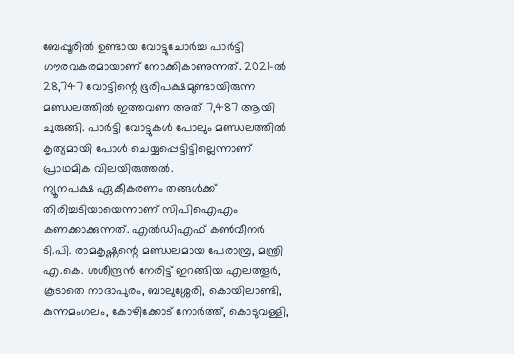ബേപ്പൂരിൽ ഉണ്ടായ വോട്ടുചോർച്ച പാർട്ടി ഗൗരവകരമായാണ് നോക്കികാണുന്നത്. 2021-ൽ 28,747 വോട്ടിന്റെ ഭൂരിപക്ഷമുണ്ടായിരുന്ന മണ്ഡലത്തിൽ ഇത്തവണ അത് 7,487 ആയി ചുരുങ്ങി. പാർട്ടി വോട്ടുകൾ പോലും മണ്ഡലത്തിൽ കൃത്യമായി പോൾ ചെയ്യപ്പെട്ടിട്ടില്ലെന്നാണ് പ്രാഥമിക വിലയിരുത്തൽ.
ന്യൂനപക്ഷ ഏകീകരണം തങ്ങൾക്ക് തിരിച്ചടിയായെന്നാണ് സിപിഐഎം കണക്കാക്കുന്നത്. എൽഡിഎഫ് കൺവീനർ ടി.പി. രാമകൃഷ്ണന്റെ മണ്ഡലമായ പേരാമ്പ്ര, മന്ത്രി എ.കെ. ശശീന്ദ്രൻ നേരിട്ട് ഇറങ്ങിയ എലത്തൂർ, കൂടാതെ നാദാപുരം, ബാലുശ്ശേരി, കൊയിലാണ്ടി, കുന്നമംഗലം, കോഴിക്കോട് നോർത്ത്, കൊടുവള്ളി,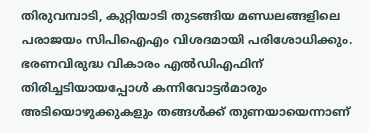തിരുവമ്പാടി, കുറ്റിയാടി തുടങ്ങിയ മണ്ഡലങ്ങളിലെ പരാജയം സിപിഐഎം വിശദമായി പരിശോധിക്കും. ഭരണവിരുദ്ധ വികാരം എൽഡിഎഫിന് തിരിച്ചടിയായപ്പോൾ കന്നിവോട്ടർമാരും അടിയൊഴുക്കുകളും തങ്ങൾക്ക് തുണയായെന്നാണ്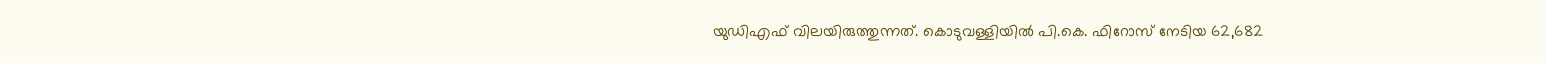യുഡിഎഫ് വിലയിരുത്തുന്നത്. കൊടുവള്ളിയിൽ പി.കെ. ഫിറോസ് നേടിയ 62,682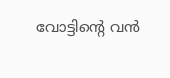വോട്ടിന്റെ വൻ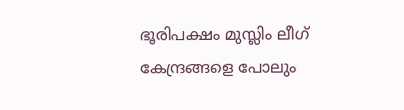ഭൂരിപക്ഷം മുസ്ലിം ലീഗ് കേന്ദ്രങ്ങളെ പോലും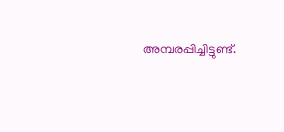അമ്പരപ്പിച്ചിട്ടുണ്ട്.